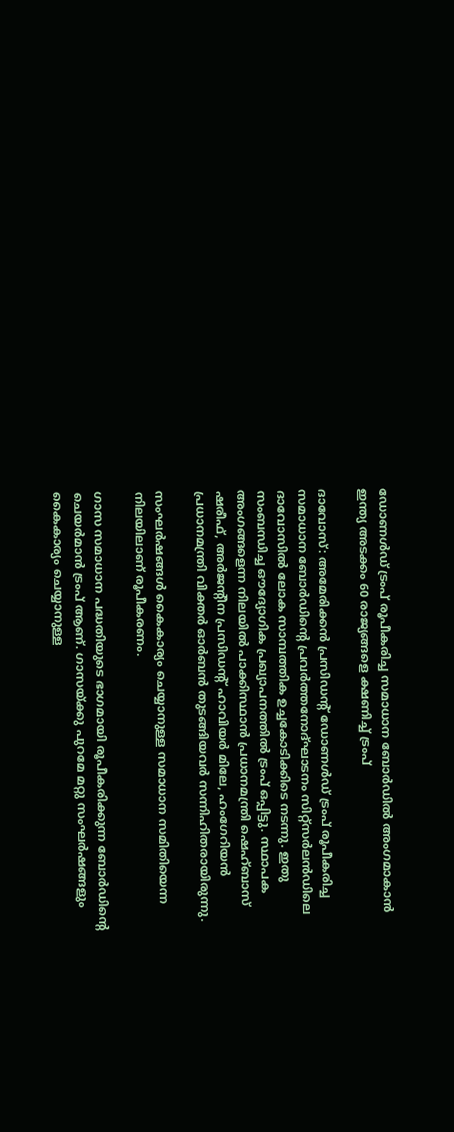ഡോണൾഡ് ട്രംപ് രൂപീകരിച്ച സമാധാന ബോർഡിൽ അംഗമാകാൻ ഇന്ത്യ അടക്കം 60 രാജ്യങ്ങളെ ക്ഷണിച്ച് ട്രംപ്

ദാവോസ്: അമേരിക്കൻ പ്രസിഡന്‍റ് ഡോണൾഡ് ട്രംപ് രൂപീകരിച്ച സമാധാന ബോർഡിന്‍റെ പ്രവർത്തനോദ്ഘാടനം സിറ്റ്സർലൻഡിലെ ദാവോസിൽ ലോക സാമ്പത്തിക ഉച്ചകോടിക്കിടെ നടന്നു. ഇതു സംബന്ധിച്ച ഔദ്യോഗിക പ്രഖ്യാപനത്തിൽ ട്രംപ് ഒപ്പിട്ടു. സ്ഥാപക അംഗങ്ങളെന്ന നിലയിൽ പാക്കിസ്ഥാൻ പ്രധാനമന്ത്രി ഷെഹ്ബാസ് ഷരീഫ്, അർജന്‍റീന പ്രസിഡന്‍റ് ഹാവിയർ മിലേ, ഹംഗേറിയൻ പ്രധാനമന്ത്രി വിക്തർ ഓർബൻ തുടങ്ങിയവർ സന്നിഹിതരായിരുന്നു.

സംഘർഷങ്ങൾ കൈകാര്യം ചെയ്യാനുള്ള സമാധാന സമിതിയെന്ന നിലയിലാണ് രൂപീകരണം.

ഗാസ സമാധാന പദ്ധതിയുടെ ഭാഗമായി രൂപീകരിക്കുന്ന ബോർഡിന്‍റെ ചെയർമാൻ ട്രംപ് ആണ്. ഗാസയ്ക്കു പുറമേ മറ്റു സംഘർഷങ്ങളും കൈകാര്യം ചെയ്യാനുള്ള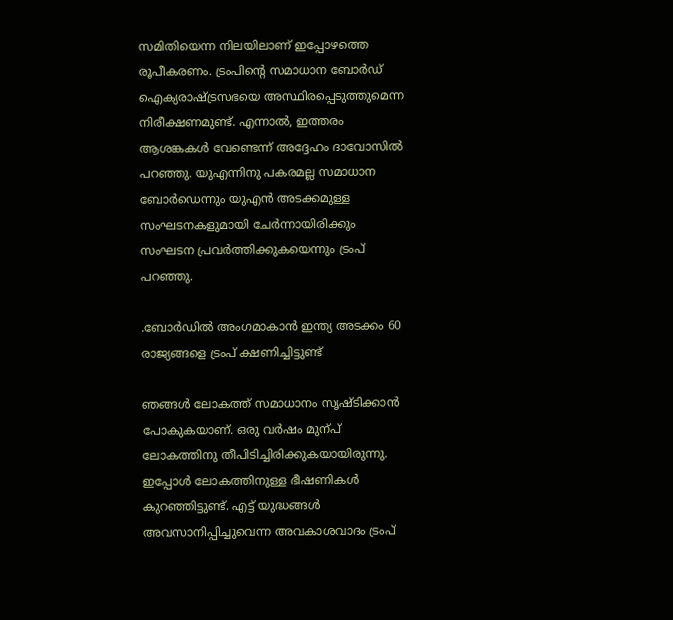സമിതിയെന്ന നിലയിലാണ് ഇപ്പോഴത്തെ രൂപീകരണം. ട്രംപിന്‍റെ സമാധാന ബോർഡ് ഐക്യരാഷ്‌ട്രസഭയെ അസ്ഥിരപ്പെടുത്തുമെന്ന നിരീക്ഷണമുണ്ട്. എന്നാൽ, ഇത്തരം ആശങ്കകൾ വേണ്ടെന്ന് അദ്ദേഹം ദാവോസിൽ പറഞ്ഞു. യുഎന്നിനു പകരമല്ല സമാധാന ബോർഡെന്നും യുഎൻ അടക്കമുള്ള സംഘടനകളുമായി ചേർന്നായിരിക്കും സംഘടന പ്രവർത്തിക്കുകയെന്നും ട്രംപ് പറഞ്ഞു.

.ബോർഡിൽ അംഗമാകാൻ ഇന്ത്യ അടക്കം 60 രാജ്യങ്ങളെ ട്രംപ് ക്ഷണിച്ചിട്ടുണ്ട്

ഞങ്ങൾ ലോകത്ത് സ‌മാധാനം സൃഷ്ടിക്കാൻ പോകുകയാണ്. ഒരു വർഷം മുന്പ് ലോകത്തിനു തീപിടിച്ചിരിക്കുകയായിരുന്നു. ഇപ്പോൾ ലോകത്തിനുള്ള ഭീഷണികൾ കുറഞ്ഞിട്ടുണ്ട്. എട്ട് യുദ്ധങ്ങൾ അവസാനിപ്പിച്ചുവെന്ന അവകാശവാദം ട്രംപ്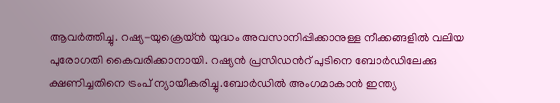ആവർത്തിച്ചു. റഷ്യ-യുക്രെയ്ൻ യുദ്ധം അവസാനിപ്പിക്കാനുള്ള നീക്കങ്ങളിൽ വലിയ പുരോഗതി കൈവരിക്കാനായി. റഷ്യൻ പ്രസിഡന്‍റ് പുടിനെ ബോർഡിലേക്കു ക്ഷണിച്ചതിനെ ട്രംപ് ന്യായീകരിച്ചു.ബോർഡിൽ അംഗമാകാൻ ഇന്ത്യ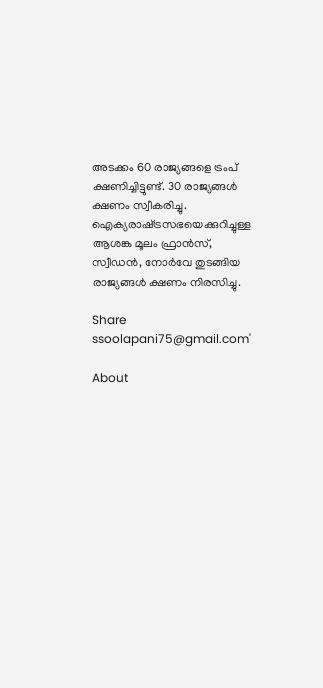അടക്കം 60 രാജ്യങ്ങളെ ട്രംപ് ക്ഷണിച്ചിട്ടുണ്ട്. 30 രാജ്യങ്ങൾ ക്ഷണം സ്വീകരിച്ചു. ഐക്യരാഷ്‌ട്രസഭയെക്കുറിച്ചുള്ള ആശങ്ക മൂലം ഫ്രാൻസ്, സ്വീഡൻ, നോർവേ തുടങ്ങിയ രാജ്യങ്ങൾ ക്ഷണം നിരസിച്ചു.

Share
ssoolapani75@gmail.com'

About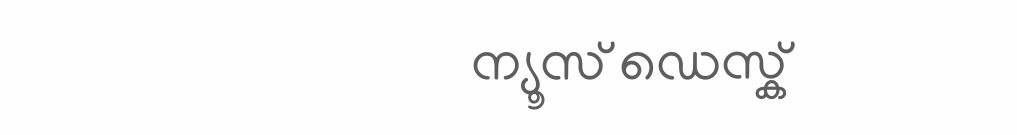ന്യൂസ് ഡെസ്ക്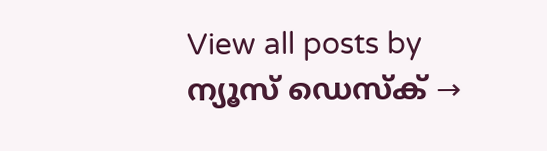View all posts by ന്യൂസ് ഡെസ്ക് →